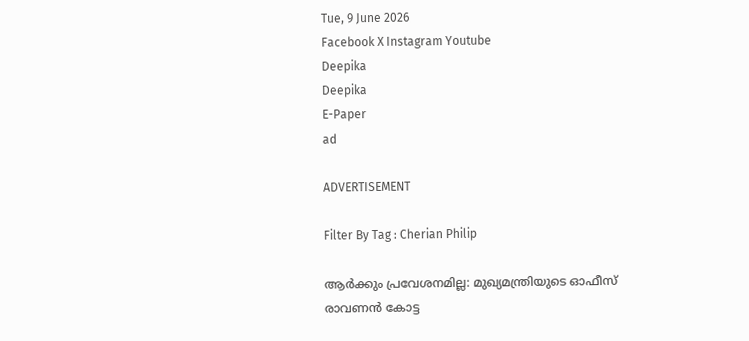Tue, 9 June 2026
Facebook X Instagram Youtube
Deepika
Deepika
E-Paper
ad

ADVERTISEMENT

Filter By Tag : Cherian Philip

ആർക്കും പ്രവേശനമില്ല: മുഖ്യമന്ത്രിയുടെ ഓഫീസ് രാവണൻ കോട്ട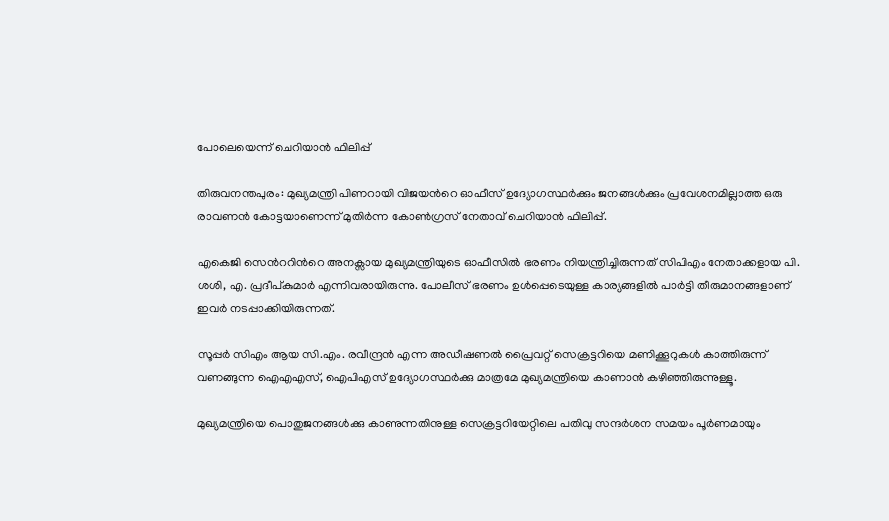പോലെയെന്ന് ചെറിയാൻ ഫിലിപ്പ്

തിരുവനന്തപുരം: മുഖ്യമന്ത്രി പിണറായി വിജയന്‍റെ ഓഫീസ് ഉദ്യോഗസ്ഥർക്കും ജനങ്ങൾക്കും പ്രവേശനമില്ലാത്ത ഒരു രാവണൻ കോട്ടയാണെന്ന് മുതിർന്ന കോൺഗ്രസ് നേതാവ് ചെറിയാൻ ഫിലിപ്പ്.

എകെജി സെന്‍ററിന്‍റെ അനക്സായ മുഖ്യമന്ത്രിയുടെ ഓഫീസിൽ ഭരണം നിയന്ത്രിച്ചിരുന്നത് സിപിഎം നേതാക്കളായ പി. ശശി, എ. പ്രദീപ്കുമാർ എന്നിവരായിരുന്നു. പോലീസ് ഭരണം ഉൾപ്പെടെയുള്ള കാര്യങ്ങളിൽ പാർട്ടി തീരുമാനങ്ങളാണ് ഇവർ നടപ്പാക്കിയിരുന്നത്.

സൂപ്പർ സിഎം ആയ സി.എം. രവീന്ദ്രൻ എന്ന അഡീഷണൽ പ്രൈവറ്റ് സെക്രട്ടറിയെ മണിക്കൂറുകൾ കാത്തിരുന്ന് വണങ്ങുന്ന ഐഎഎസ്, ഐപിഎസ് ഉദ്യോഗസ്ഥർക്കു മാത്രമേ മുഖ്യമന്ത്രിയെ കാണാൻ കഴിഞ്ഞിരുന്നുള്ളൂ.

മുഖ്യമന്ത്രിയെ പൊതുജനങ്ങൾക്കു കാണുന്നതിനുള്ള സെക്രട്ടറിയേറ്റിലെ പതിവു സന്ദർശന സമയം പൂർണമായും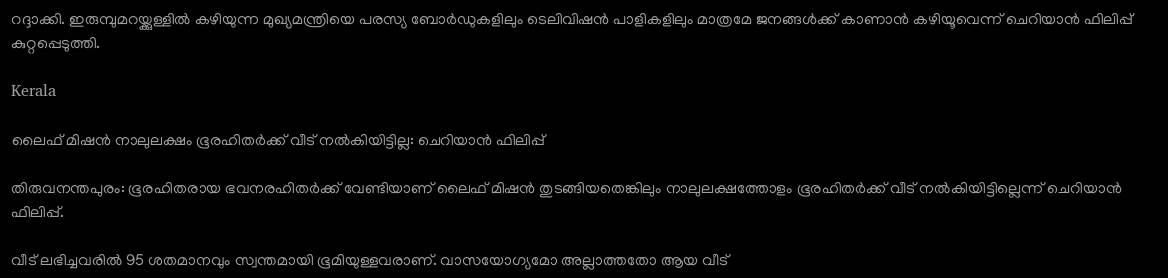റദ്ദാക്കി. ഇരുമ്പുമറയ്ക്കുള്ളിൽ കഴിയുന്ന മുഖ്യമന്ത്രിയെ പരസ്യ ബോർഡുകളിലും ടെലിവിഷൻ പാളികളിലും മാത്രമേ ജനങ്ങൾക്ക് കാണാൻ കഴിയൂവെന്ന് ചെറിയാൻ ഫിലിപ്പ് കുറ്റപ്പെടുത്തി.

Kerala

ലൈഫ് മിഷൻ നാലുലക്ഷം ഭൂരഹിതർക്ക് വീട് നൽകിയിട്ടില്ല: ചെറിയാൻ ഫിലിപ്പ്

തിരുവനന്തപുരം: ഭൂരഹിതരായ ഭവനരഹിതർക്ക് വേണ്ടിയാണ് ലൈഫ് മിഷൻ തുടങ്ങിയതെങ്കിലും നാലുലക്ഷത്തോളം ഭൂരഹിതർക്ക് വീട് നൽകിയിട്ടില്ലെന്ന് ചെറിയാൻ ഫിലിപ്പ്.

വീട് ലഭിച്ചവരിൽ 95 ശതമാനവും സ്വന്തമായി ഭൂമിയുള്ളവരാണ്. വാസയോഗ്യമോ അല്ലാത്തതോ ആയ വീട്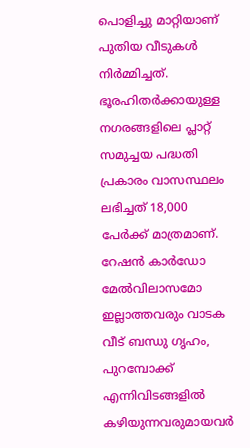പൊളിച്ചു മാറ്റിയാണ് പുതിയ വീടുകൾ നിർമ്മിച്ചത്. ഭൂരഹിതർക്കായുള്ള നഗരങ്ങളിലെ പ്ലാറ്റ് സമുച്ചയ പദ്ധതി പ്രകാരം വാസസ്ഥലം ലഭിച്ചത് 18,000 പേർക്ക് മാത്രമാണ്. റേഷൻ കാർഡോ മേൽവിലാസമോ ഇല്ലാത്തവരും വാടക വീട് ബന്ധു ഗൃഹം, പുറമ്പോക്ക് എന്നിവിടങ്ങളിൽ കഴിയുന്നവരുമായവർ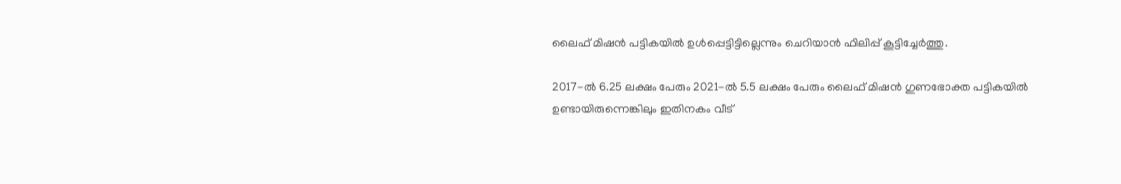ലൈഫ് മിഷൻ പട്ടികയിൽ ഉൾപ്പെട്ടിട്ടില്ലെന്നും ചെറിയാൻ ഫിലിപ്പ് കൂട്ടിച്ചേർത്തു.

2017-ൽ 6.25 ലക്ഷം പേരും 2021-ൽ 5.5 ലക്ഷം പേരും ലൈഫ് മിഷൻ ഗുണഭോക്ത പട്ടികയിൽ ഉണ്ടായിരുന്നെങ്കിലും ഇതിനകം വീട്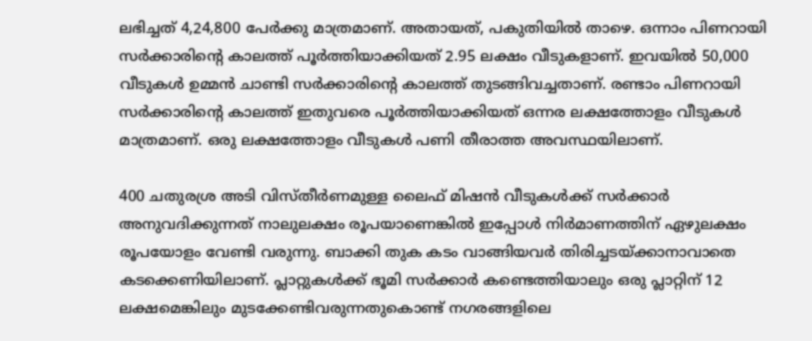ലഭിച്ചത് 4,24,800 പേർക്കു മാത്രമാണ്. അതായത്, പകുതിയിൽ താഴെ. ഒന്നാം പിണറായി സർക്കാരിന്‍റെ കാലത്ത് പൂർത്തിയാക്കിയത് 2.95 ലക്ഷം വീടുകളാണ്. ഇവയിൽ 50,000 വീടുകൾ ഉമ്മൻ ചാണ്ടി സർക്കാരിന്‍റെ കാലത്ത് തുടങ്ങിവച്ചതാണ്. രണ്ടാം പിണറായി സർക്കാരിന്‍റെ കാലത്ത് ഇതുവരെ പൂർത്തിയാക്കിയത് ഒന്നര ലക്ഷത്തോളം വീടുകൾ മാത്രമാണ്. ഒരു ലക്ഷത്തോളം വീടുകൾ പണി തീരാത്ത അവസ്ഥയിലാണ്.

400 ചതുരശ്ര അടി വിസ്തീർണമുള്ള ലൈഫ് മിഷൻ വീടുകൾക്ക് സർക്കാർ അനുവദിക്കുന്നത് നാലുലക്ഷം രൂപയാണെങ്കിൽ ഇപ്പോൾ നിർമാണത്തിന് ഏഴുലക്ഷം രൂപയോളം വേണ്ടി വരുന്നു. ബാക്കി തുക കടം വാങ്ങിയവർ തിരിച്ചടയ്ക്കാനാവാതെ കടക്കെണിയിലാണ്. പ്ലാറ്റുകൾക്ക് ഭൂമി സർക്കാർ കണ്ടെത്തിയാലും ഒരു പ്ലാറ്റിന് 12 ലക്ഷമെങ്കിലും മുടക്കേണ്ടിവരുന്നതുകൊണ്ട് നഗരങ്ങളിലെ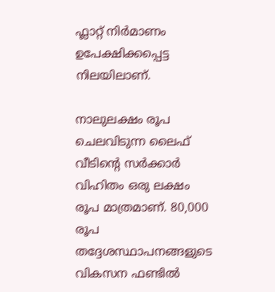ഫ്ലാറ്റ് നിർമാണം ഉപേക്ഷിക്കപ്പെട്ട നിലയിലാണ്.

നാലുലക്ഷം രൂപ ചെലവിടുന്ന ലൈഫ് വീടിന്‍റെ സർക്കാർ വിഹിതം ഒരു ലക്ഷം രൂപ മാത്രമാണ്. 80,000 രൂപ തദ്ദേശസ്ഥാപനങ്ങളുടെ വികസന ഫണ്ടിൽ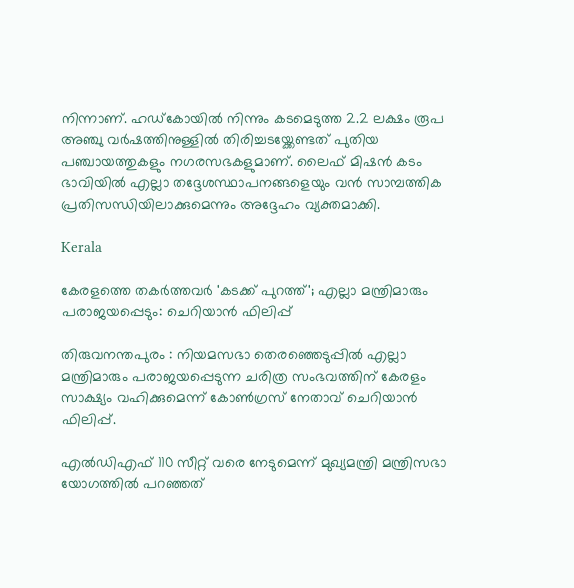നിന്നാണ്. ഹഡ്കോയിൽ നിന്നും കടമെടുത്ത 2.2 ലക്ഷം രൂപ അഞ്ചു വർഷത്തിനുള്ളിൽ തിരിച്ചടയ്ക്കേണ്ടത് പുതിയ പഞ്ചായത്തുകളും നഗരസഭകളുമാണ്. ലൈഫ് മിഷൻ കടം ഭാവിയിൽ എല്ലാ തദ്ദേശസ്ഥാപനങ്ങളെയും വൻ സാമ്പത്തിക പ്രതിസന്ധിയിലാക്കുമെന്നും അദ്ദേഹം വ്യക്തമാക്കി.

Kerala

കേരളത്തെ തകർത്തവർ 'കടക്ക് പുറത്ത്'; എല്ലാ മന്ത്രിമാരും പരാജയപ്പെടും: ചെറിയാൻ ഫിലിപ്പ്

തിരുവനന്തപുരം : നിയമസഭാ തെരഞ്ഞെടുപ്പിൽ എല്ലാ മന്ത്രിമാരും പരാജയപ്പെടുന്ന ചരിത്ര സംഭവത്തിന് കേരളം സാക്ഷ്യം വഹിക്കുമെന്ന് കോൺഗ്രസ് നേതാവ് ചെറിയാൻ ഫിലിപ്പ്.

എൽഡിഎഫ് 110 സീറ്റ് വരെ നേടുമെന്ന് മുഖ്യമന്ത്രി മന്ത്രിസഭാ യോഗത്തിൽ പറഞ്ഞത്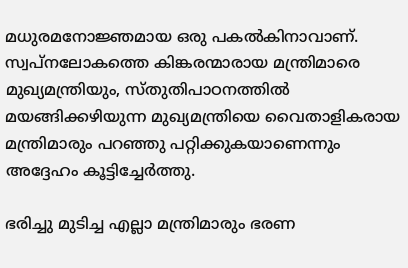മധുരമനോജ്ഞമായ ഒരു പകൽകിനാവാണ്. സ്വപ്നലോകത്തെ കിങ്കരന്മാരായ മന്ത്രിമാരെ മുഖ്യമന്ത്രിയും, സ്തുതിപാഠനത്തിൽ മയങ്ങിക്കഴിയുന്ന മുഖ്യമന്ത്രിയെ വൈതാളികരായ മന്ത്രിമാരും പറഞ്ഞു പറ്റിക്കുകയാണെന്നും അദ്ദേഹം കൂട്ടിച്ചേർത്തു.

ഭരിച്ചു മുടിച്ച എല്ലാ മന്ത്രിമാരും ഭരണ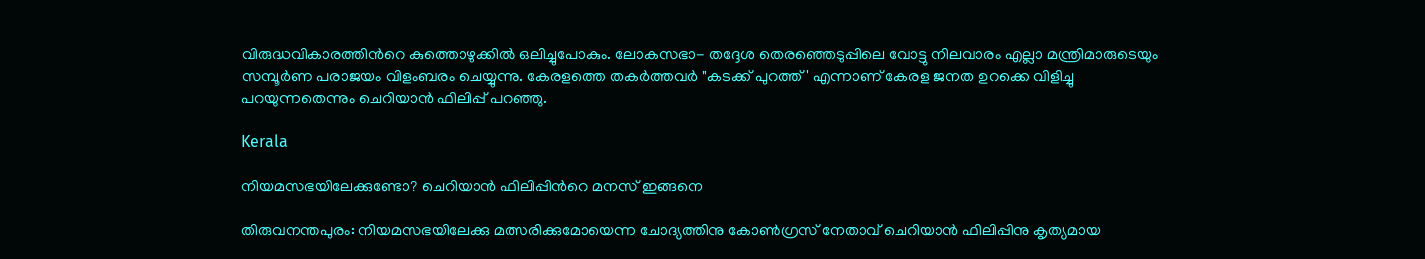വിരുദ്ധവികാരത്തിന്‍റെ കുത്തൊഴുക്കിൽ ഒലിച്ചുപോകും. ലോകസഭാ- തദ്ദേശ തെരഞ്ഞെടുപ്പിലെ വോട്ടു നിലവാരം എല്ലാ മന്ത്രിമാരുടെയും സമ്പൂർണ പരാജയം വിളംബരം ചെയ്യുന്നു. കേരളത്തെ തകർത്തവർ "കടക്ക് പുറത്ത്' എന്നാണ് കേരള ജനത ഉറക്കെ വിളിച്ചു പറയുന്നതെന്നും ചെറിയാൻ ഫിലിപ്പ് പറഞ്ഞു.

Kerala

നിയമസഭയിലേക്കുണ്ടോ? ചെറിയാൻ ഫിലിപ്പിന്‍റെ മനസ് ഇങ്ങനെ

തിരുവനന്തപുരം: നിയമസഭയിലേക്കു മത്സരിക്കുമോയെന്ന ചോദ്യത്തിനു കോൺഗ്രസ് നേതാവ് ചെറിയാൻ ഫിലിപ്പിനു കൃത്യമായ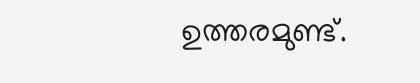ഉത്തരമുണ്ട്.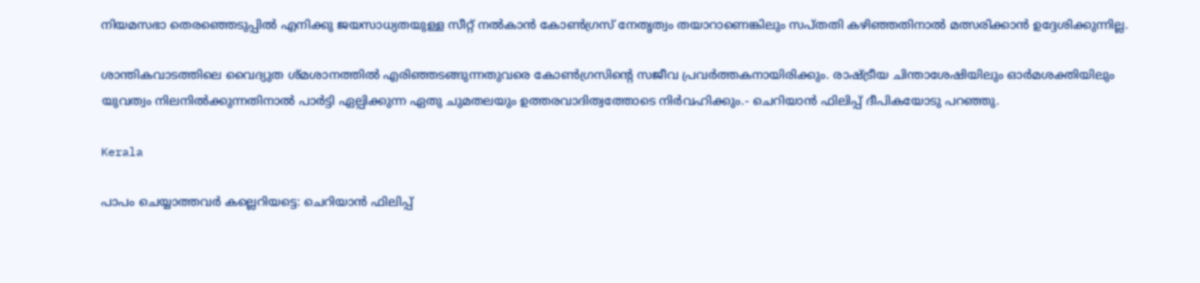നിയമസഭാ തെരഞ്ഞെടുപ്പിൽ എനിക്കു ജയസാധ്യതയുള്ള സീറ്റ് നൽകാൻ കോൺഗ്രസ് നേതൃത്വം തയാറാണെങ്കിലും സപ്തതി കഴിഞ്ഞതിനാൽ മത്സരിക്കാൻ ഉദ്ദേശിക്കുന്നില്ല.

ശാന്തികവാടത്തിലെ വൈദ്യുത ശ്‌മശാനത്തിൽ എരിഞ്ഞടങ്ങുന്നതുവരെ കോൺഗ്രസിന്‍റെ സജീവ പ്രവർത്തകനായിരിക്കും. രാഷ്‌ട്രീയ ചിന്താശേഷിയിലും ഓർമശക്തിയിലും യുവത്വം നിലനിൽക്കുന്നതിനാൽ പാർട്ടി ഏല്പിക്കുന്ന ഏതു ചുമതലയും ഉത്തരവാദിത്വത്തോടെ നിർവഹിക്കും.- ചെറിയാൻ ഫിലിപ്പ് ദീപികയോടു പറഞ്ഞു.

Kerala

പാപം ചെയ്യാത്തവർ കല്ലെറിയട്ടെ: ചെറിയാൻ ഫിലിപ്പ്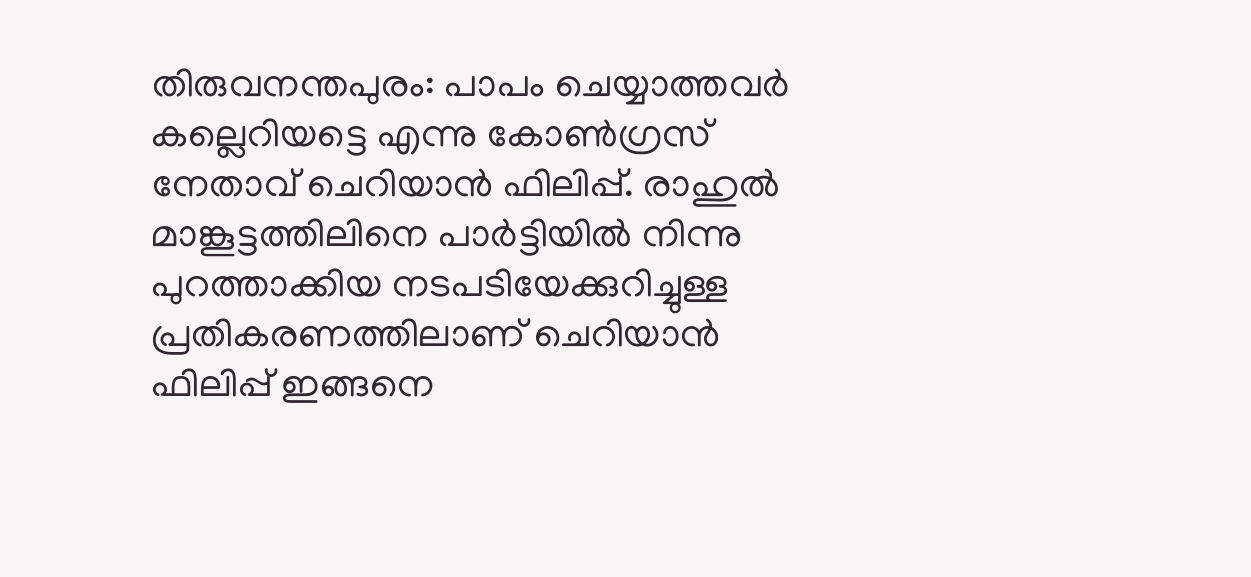തിരുവനന്തപുരം: പാപം ചെയ്യാത്തവർ കല്ലെറിയട്ടെ എന്നു കോണ്‍ഗ്രസ് നേതാവ് ചെറിയാൻ ഫിലിപ്പ്. രാഹുൽ മാങ്കൂട്ടത്തിലിനെ പാർട്ടിയിൽ നിന്നു പുറത്താക്കിയ നടപടിയേക്കുറിച്ചുള്ള പ്രതികരണത്തിലാണ് ചെറിയാൻ ഫിലിപ്പ് ഇങ്ങനെ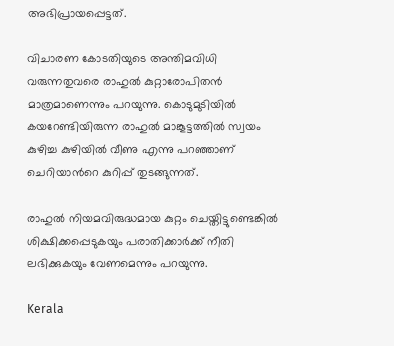അഭിപ്രായപ്പെട്ടത്.

വിചാരണ കോടതിയുടെ അന്തിമവിധി വരുന്നതുവരെ രാഹുൽ കുറ്റാരോപിതൻ മാത്രമാണെന്നും പറയുന്നു. കൊടുമുടിയിൽ കയറേണ്ടിയിരുന്ന രാഹുൽ മാങ്കൂട്ടത്തിൽ സ്വയം കുഴിച്ച കുഴിയിൽ വീണു എന്നു പറഞ്ഞാണ് ചെറിയാന്‍റെ കുറിപ്പ് തുടങ്ങുന്നത്.

രാഹുൽ നിയമവിരുദ്ധമായ കുറ്റം ചെയ്തിട്ടുണ്ടെങ്കിൽ ശിക്ഷിക്കപ്പെടുകയും പരാതിക്കാർക്ക് നീതി ലഭിക്കുകയും വേണമെന്നും പറയുന്നു.

Kerala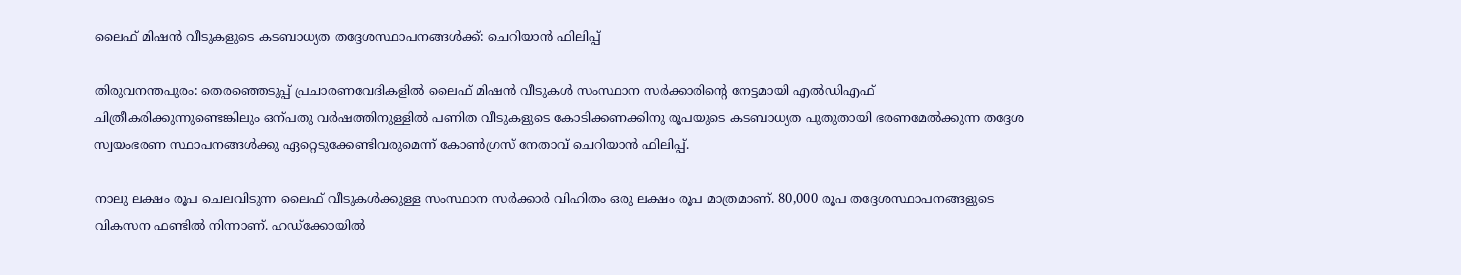ലൈഫ് മിഷൻ വീടുകളുടെ കടബാധ്യത തദ്ദേശസ്ഥാപനങ്ങൾക്ക്: ചെറിയാൻ ഫിലിപ്പ്

തിരുവനന്തപുരം: തെരഞ്ഞെടുപ്പ് പ്രചാരണവേദികളിൽ ലൈഫ് മിഷൻ വീടുകൾ സംസ്ഥാന സർക്കാരിന്‍റെ നേട്ടമായി എൽഡിഎഫ് ചിത്രീകരിക്കുന്നുണ്ടെങ്കിലും ഒന്പതു വർഷത്തിനുള്ളിൽ പണിത വീടുകളുടെ കോടിക്കണക്കിനു രൂപയുടെ കടബാധ്യത പുതുതായി ഭരണമേൽക്കുന്ന തദ്ദേശ സ്വയംഭരണ സ്ഥാപനങ്ങൾക്കു ഏറ്റെടുക്കേണ്ടിവരുമെന്ന് കോണ്‍ഗ്രസ് നേതാവ് ചെറിയാൻ ഫിലിപ്പ്.

നാലു ലക്ഷം രൂപ ചെലവിടുന്ന ലൈഫ് വീടുകൾക്കുള്ള സംസ്ഥാന സർക്കാർ വിഹിതം ഒരു ലക്ഷം രൂപ മാത്രമാണ്. 80,000 രൂപ തദ്ദേശസ്ഥാപനങ്ങളുടെ വികസന ഫണ്ടിൽ നിന്നാണ്. ഹഡ്ക്കോയിൽ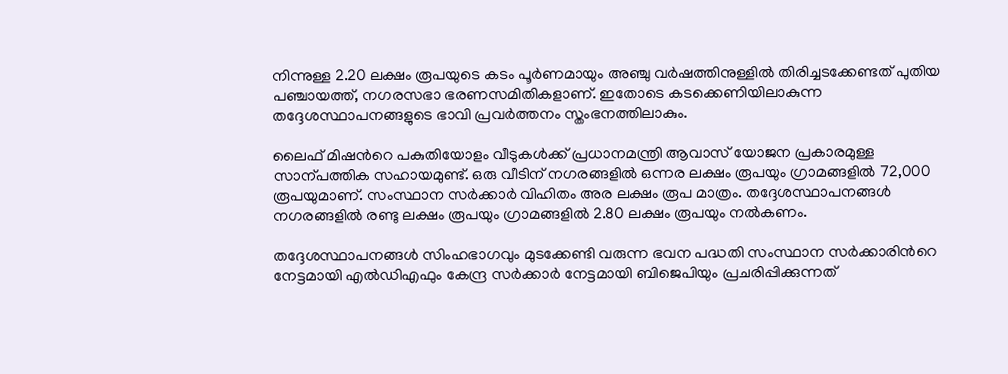നിന്നുള്ള 2.20 ലക്ഷം രൂപയുടെ കടം പൂർണമായും അഞ്ചു വർഷത്തിനുള്ളിൽ തിരിച്ചടക്കേണ്ടത് പുതിയ പഞ്ചായത്ത്, നഗരസഭാ ഭരണസമിതികളാണ്. ഇതോടെ കടക്കെണിയിലാകുന്ന തദ്ദേശസ്ഥാപനങ്ങളുടെ ഭാവി പ്രവർത്തനം സ്തംഭനത്തിലാകും.

ലൈഫ് മിഷന്‍റെ പകുതിയോളം വീടുകൾക്ക് പ്രധാനമന്ത്രി ആവാസ് യോജന പ്രകാരമുള്ള സാന്പത്തിക സഹായമുണ്ട്. ഒരു വീടിന് നഗരങ്ങളിൽ ഒന്നര ലക്ഷം രൂപയും ഗ്രാമങ്ങളിൽ 72,000 രൂപയുമാണ്. സംസ്ഥാന സർക്കാർ വിഹിതം അര ലക്ഷം രൂപ മാത്രം. തദ്ദേശസ്ഥാപനങ്ങൾ നഗരങ്ങളിൽ രണ്ടു ലക്ഷം രൂപയും ഗ്രാമങ്ങളിൽ 2.80 ലക്ഷം രൂപയും നൽകണം.

തദ്ദേശസ്ഥാപനങ്ങൾ സിംഹഭാഗവും മുടക്കേണ്ടി വരുന്ന ഭവന പദ്ധതി സംസ്ഥാന സർക്കാരിന്‍റെ നേട്ടമായി എൽഡിഎഫും കേന്ദ്ര സർക്കാർ നേട്ടമായി ബിജെപിയും പ്രചരിപ്പിക്കുന്നത്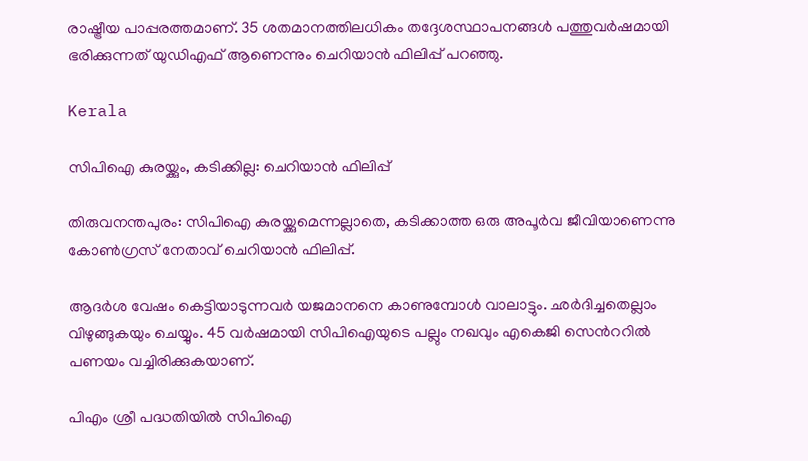രാഷ്ട്രീയ പാപ്പരത്തമാണ്. 35 ശതമാനത്തിലധികം തദ്ദേശസ്ഥാപനങ്ങൾ പത്തുവർഷമായി ഭരിക്കുന്നത് യുഡിഎഫ് ആണെന്നും ചെറിയാൻ ഫിലിപ്പ് പറഞ്ഞു.

Kerala

സിപിഐ കുരയ്ക്കും, കടിക്കില്ല: ചെറിയാൻ ഫിലിപ്പ്

തിരുവനന്തപുരം: സിപിഐ കുരയ്ക്കുമെന്നല്ലാതെ, കടിക്കാത്ത ഒരു അപൂർവ ജീവിയാണെന്നു കോണ്‍ഗ്രസ് നേതാവ് ചെറിയാൻ ഫിലിപ്പ്.

ആദർശ വേഷം കെട്ടിയാടുന്നവർ യജമാനനെ കാണുമ്പോൾ വാലാട്ടും. ഛർദിച്ചതെല്ലാം വിഴുങ്ങുകയും ചെയ്യും. 45 വർഷമായി സിപിഐയുടെ പല്ലും നഖവും എകെജി സെന്‍ററിൽ പണയം വച്ചിരിക്കുകയാണ്.

പിഎം ശ്രീ പദ്ധതിയിൽ സിപിഐ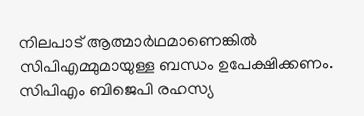നിലപാട് ആത്മാർഥമാണെങ്കിൽ സിപിഎമ്മുമായുള്ള ബന്ധം ഉപേക്ഷിക്കണം. സിപിഎം ബിജെപി രഹസ്യ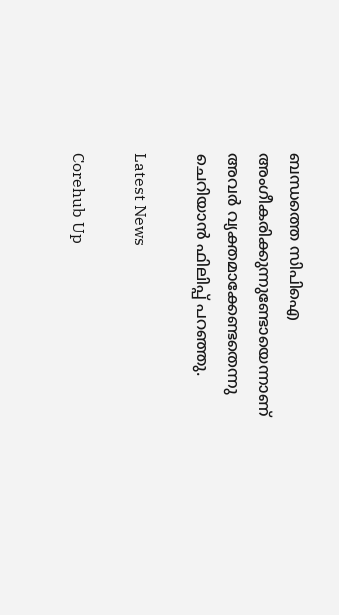ബന്ധത്തെ സിപിഐ അംഗീകരിക്കുന്നുണ്ടോയെന്നാണ് അവർ വ്യക്തമാക്കേണ്ടതെന്നു ചെറിയാൻ ഫിലിപ്പ് പറഞ്ഞു.

Latest News

Corehub Up